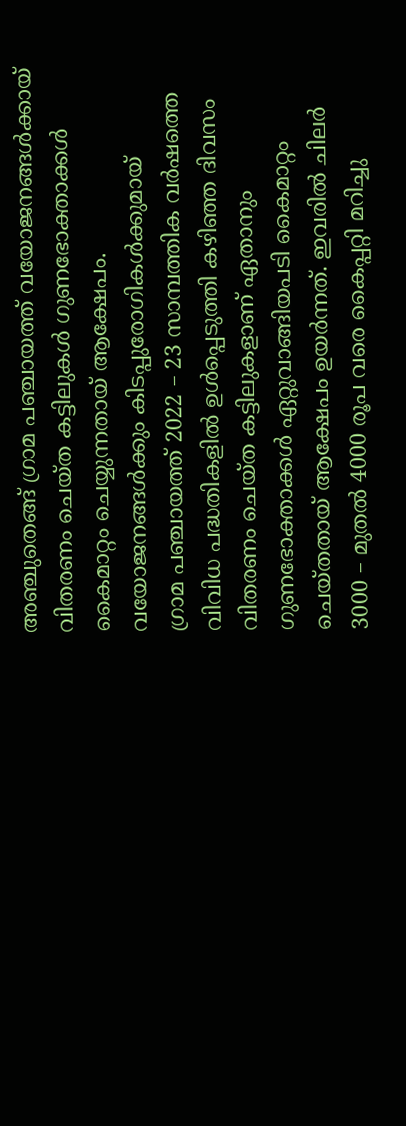അഞ്ചുതെങ്ങ് ഗ്രാമ പഞ്ചായത്ത് വയോജനങ്ങൾക്കായ് വിതരണം ചെയ്ത കട്ടിലുകൾ ഗുണഭോക്താക്കൾ കൈമാറ്റം ചെയ്യുന്നതായ് ആക്ഷേപം.
വയോജനങ്ങൾക്കും കിടപ്പുരോഗികൾക്കുമായ്
ഗ്രാമ പഞ്ചായത്ത് 2022 – 23 സാമ്പത്തിക വർഷത്തെ വിവിധ പദ്ധതികളിൽ ഉൾപ്പെടുത്തി കഴിഞ്ഞ ദിവസം വിതരണം ചെയ്ത കട്ടിലുകളാണ് ഏതാനും ഗുണഭോക്താക്കൾ ഏറ്റുവാങ്ങിയപടി കൈമാറ്റം ചെയ്തതായ് ആക്ഷേപം ഉയർന്നത്. ഇവരിൽ ചിലർ 3000 – മുതൽ 4000 രൂപ വരെ കൈപ്പറ്റി മറിച്ചു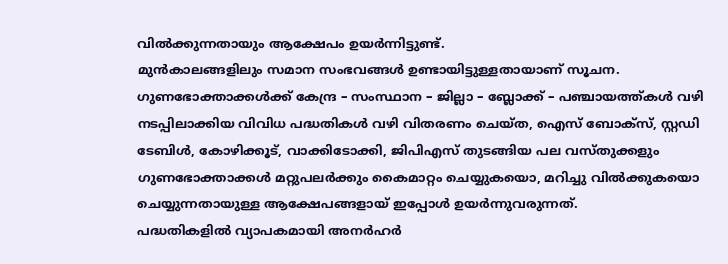വിൽക്കുന്നതായും ആക്ഷേപം ഉയർന്നിട്ടുണ്ട്.
മുൻകാലങ്ങളിലും സമാന സംഭവങ്ങൾ ഉണ്ടായിട്ടുള്ളതായാണ് സൂചന. ഗുണഭോക്താക്കൾക്ക് കേന്ദ്ര – സംസ്ഥാന – ജില്ലാ – ബ്ലോക്ക് – പഞ്ചായത്ത്കൾ വഴി നടപ്പിലാക്കിയ വിവിധ പദ്ധതികൾ വഴി വിതരണം ചെയ്ത, ഐസ് ബോക്സ്, സ്റ്റഡി ടേബിൾ, കോഴിക്കൂട്, വാക്കിടോക്കി, ജിപിഎസ് തുടങ്ങിയ പല വസ്തുക്കളും ഗുണഭോക്താക്കൾ മറ്റുപലർക്കും കൈമാറ്റം ചെയ്യുകയൊ, മറിച്ചു വിൽക്കുകയൊ ചെയ്യുന്നതായുള്ള ആക്ഷേപങ്ങളായ് ഇപ്പോൾ ഉയർന്നുവരുന്നത്.
പദ്ധതികളിൽ വ്യാപകമായി അനർഹർ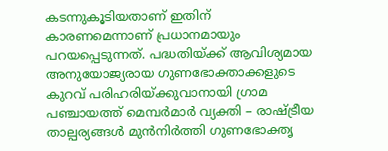കടന്നുകൂടിയതാണ് ഇതിന് കാരണമെന്നാണ് പ്രധാനമായും പറയപ്പെടുന്നത്. പദ്ധതിയ്ക്ക് ആവിശ്യമായ അനുയോജ്യരായ ഗുണഭോക്താക്കളുടെ കുറവ് പരിഹരിയ്ക്കുവാനായി ഗ്രാമ പഞ്ചായത്ത് മെമ്പർമാർ വ്യക്തി – രാഷ്ട്രീയ താല്പര്യങ്ങൾ മുൻനിർത്തി ഗുണഭോക്തൃ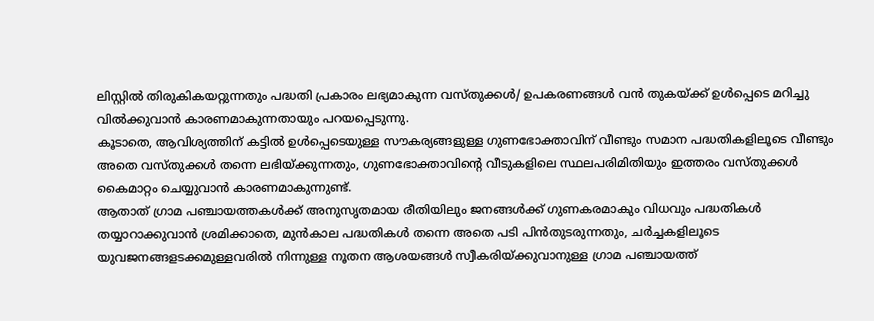ലിസ്റ്റിൽ തിരുകികയറ്റുന്നതും പദ്ധതി പ്രകാരം ലഭ്യമാകുന്ന വസ്തുക്കൾ/ ഉപകരണങ്ങൾ വൻ തുകയ്ക്ക് ഉൾപ്പെടെ മറിച്ചു വിൽക്കുവാൻ കാരണമാകുന്നതായും പറയപ്പെടുന്നു.
കൂടാതെ, ആവിശ്യത്തിന് കട്ടിൽ ഉൾപ്പെടെയുള്ള സൗകര്യങ്ങളുള്ള ഗുണഭോക്താവിന് വീണ്ടും സമാന പദ്ധതികളിലൂടെ വീണ്ടും അതെ വസ്തുക്കൾ തന്നെ ലഭിയ്ക്കുന്നതും, ഗുണഭോക്താവിന്റെ വീടുകളിലെ സ്ഥലപരിമിതിയും ഇത്തരം വസ്തുക്കൾ കൈമാറ്റം ചെയ്യുവാൻ കാരണമാകുന്നുണ്ട്.
ആതാത് ഗ്രാമ പഞ്ചായത്തകൾക്ക് അനുസൃതമായ രീതിയിലും ജനങ്ങൾക്ക് ഗുണകരമാകും വിധവും പദ്ധതികൾ തയ്യാറാക്കുവാൻ ശ്രമിക്കാതെ, മുൻകാല പദ്ധതികൾ തന്നെ അതെ പടി പിൻതുടരുന്നതും, ചർച്ചകളിലൂടെ യുവജനങ്ങളടക്കമുള്ളവരിൽ നിന്നുള്ള നൂതന ആശയങ്ങൾ സ്വീകരിയ്ക്കുവാനുള്ള ഗ്രാമ പഞ്ചായത്ത്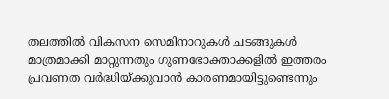തലത്തിൽ വികസന സെമിനാറുകൾ ചടങ്ങുകൾ മാത്രമാക്കി മാറ്റുന്നതും ഗുണഭോക്താക്കളിൽ ഇത്തരം പ്രവണത വർദ്ധിയ്ക്കുവാൻ കാരണമായിട്ടുണ്ടെന്നും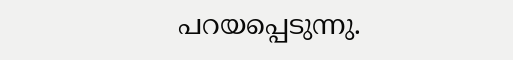പറയപ്പെടുന്നു.